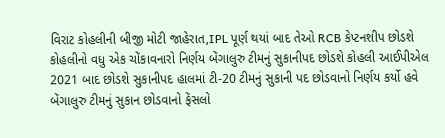વિરાટ કોહલીની બીજી મોટી જાહેરાત,IPL પૂર્ણ થયાં બાદ તેઓ RCB કેપ્ટનશીપ છોડશે
કોહલીનો વધુ એક ચોંકાવનારો નિર્ણય બેંગાલુરુ ટીમનું સુકાનીપદ છોડશે કોહલી આઈપીએલ 2021 બાદ છોડશે સુકાનીપદ હાલમાં ટી-20 ટીમનું સુકાની પદ છોડવાનો નિર્ણય કર્યો હવે બેંગાલુરુ ટીમનું સુકાન છોડવાનો ફેંસલો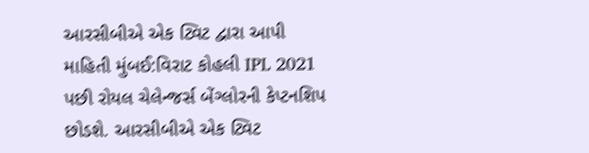આરસીબીએ એક ટ્વિટ દ્વારા આપી માહિતી મુંબઈ:વિરાટ કોહલી IPL 2021 પછી રોયલ ચેલેન્જર્સ બેંગ્લોરની કેપ્ટનશિપ છોડશે. આરસીબીએ એક ટ્વિટ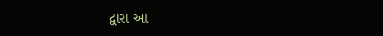દ્વારા આ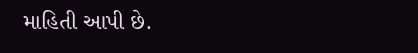માહિતી આપી છે.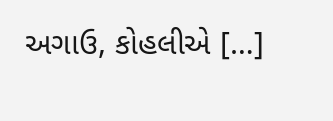અગાઉ, કોહલીએ […]